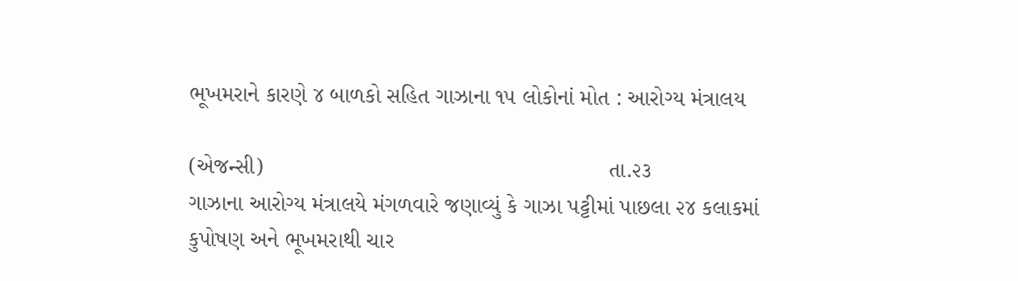ભૂખમરાને કારણે ૪ બાળકો સહિત ગાઝાના ૧૫ લોકોનાં મોત : આરોગ્ય મંત્રાલય

(એજન્સી)                                                       તા.૨૩
ગાઝાના આરોગ્ય મંત્રાલયે મંગળવારે જણાવ્યું કે ગાઝા પટ્ટીમાં પાછલા ૨૪ કલાકમાં કુપોષણ અને ભૂખમરાથી ચાર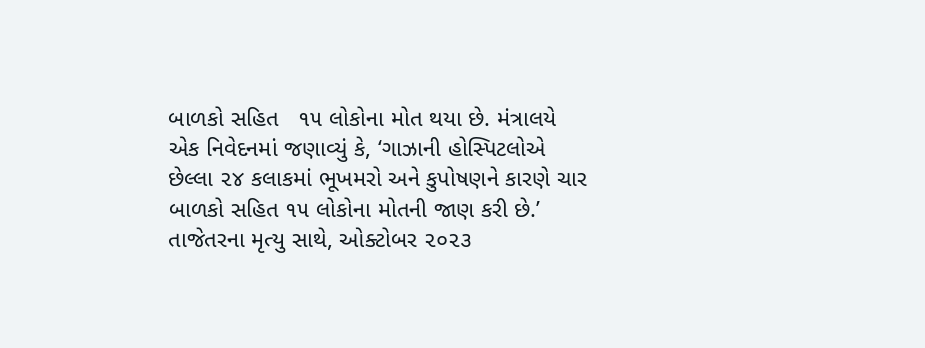બાળકો સહિત   ૧૫ લોકોના મોત થયા છે. મંત્રાલયે એક નિવેદનમાં જણાવ્યું કે, ‘ગાઝાની હોસ્પિટલોએ છેલ્લા ૨૪ કલાકમાં ભૂખમરો અને કુપોષણને કારણે ચાર બાળકો સહિત ૧૫ લોકોના મોતની જાણ કરી છે.’ તાજેતરના મૃત્યુ સાથે, ઓક્ટોબર ૨૦૨૩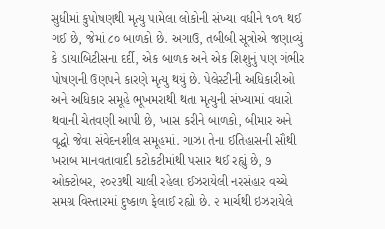સુધીમાં કુપોષણથી મૃત્યુ પામેલા લોકોની સંખ્યા વધીને ૧૦૧ થઈ ગઈ છે, જેમાં ૮૦ બાળકો છે. અગાઉ, તબીબી સૂત્રોએ જણાવ્યું કે ડાયાબિટીસના દર્દી, એક બાળક અને એક શિશુનું પણ ગંભીર પોષણની ઉણપને કારણે મૃત્યુ થયું છે. પેલેસ્ટીની અધિકારીઓ અને અધિકાર સમૂહે ભૂખમરાથી થતા મૃત્યુની સંખ્યામાં વધારો થવાની ચેતવણી આપી છે, ખાસ કરીને બાળકો, બીમાર અને વૃદ્ધો જેવા સંવેદનશીલ સમૂહમાં. ગાઝા તેના ઈતિહાસની સૌથી ખરાબ માનવતાવાદી કટોકટીમાંથી પસાર થઈ રહ્યું છે, ૭ ઓક્ટોબર, ૨૦૨૩થી ચાલી રહેલા ઈઝરાયેલી નરસંહાર વચ્ચે સમગ્ર વિસ્તારમાં દુષ્કાળ ફેલાઈ રહ્યો છે. ૨ માર્ચથી ઇઝરાયેલે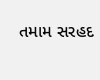તમામ સરહદ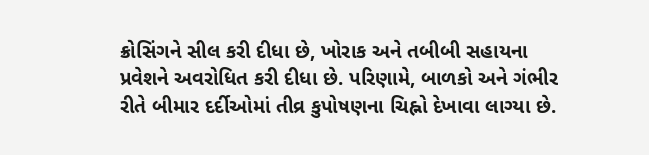ક્રોસિંગને સીલ કરી દીધા છે, ખોરાક અને તબીબી સહાયના પ્રવેશને અવરોધિત કરી દીધા છે. પરિણામે, બાળકો અને ગંભીર રીતે બીમાર દર્દીઓમાં તીવ્ર કુપોષણના ચિહ્નો દેખાવા લાગ્યા છે.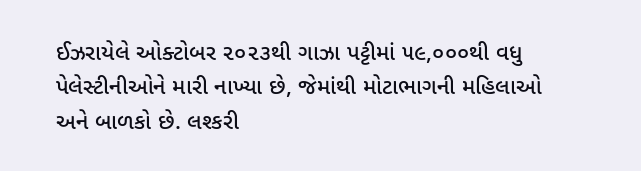ઈઝરાયેલે ઓક્ટોબર ૨૦૨૩થી ગાઝા પટ્ટીમાં ૫૯,૦૦૦થી વધુ પેલેસ્ટીનીઓને મારી નાખ્યા છે, જેમાંથી મોટાભાગની મહિલાઓ અને બાળકો છે. લશ્કરી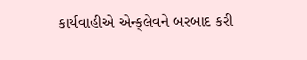કાર્યવાહીએ એન્ક્‌લેવને બરબાદ કરી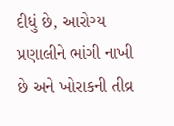દીધું છે, આરોગ્ય પ્રણાલીને ભાંગી નાખી છે અને ખોરાકની તીવ્ર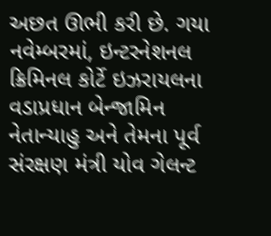અછત ઊભી કરી છે. ગયા નવેમ્બરમાં, ઇન્ટરનેશનલ ક્રિમિનલ કોર્ટે ઇઝરાયલના વડાપ્રધાન બેન્જામિન નેતાન્યાહુ અને તેમના પૂર્વ સંરક્ષણ મંત્રી યોવ ગેલન્ટ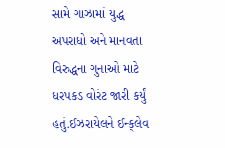સામે ગાઝામાં યુદ્ધ અપરાધો અને માનવતા વિરુદ્ધના ગુનાઓ માટે ધરપકડ વોરંટ જારી કર્યું હતું.ઈઝરાયેલને ઈન્ક્‌લેવ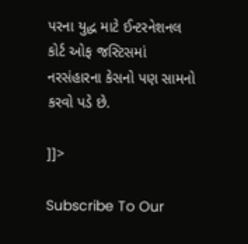પરના યુદ્ધ માટે ઈન્ટરનેશનલ કોર્ટ ઓફ જસ્ટિસમાં નરસંહારના કેસનો પણ સામનો કરવો પડે છે.

]]>

Subscribe To Our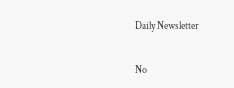Daily Newsletter

No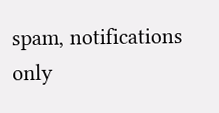spam, notifications only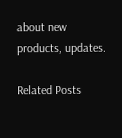about new products, updates.

Related Posts